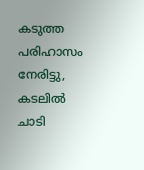കടുത്ത പരിഹാസം നേരിട്ടു, കടലില്‍ ചാടി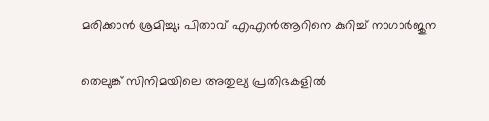മരിക്കാന്‍ ശ്രമിച്ചു; പിതാവ് എഎന്‍ആറിനെ കുറിച്ച് നാഗാര്‍ജുന

തെലുങ്ക് സിനിമയിലെ അതുല്യ പ്രതിഭകളില്‍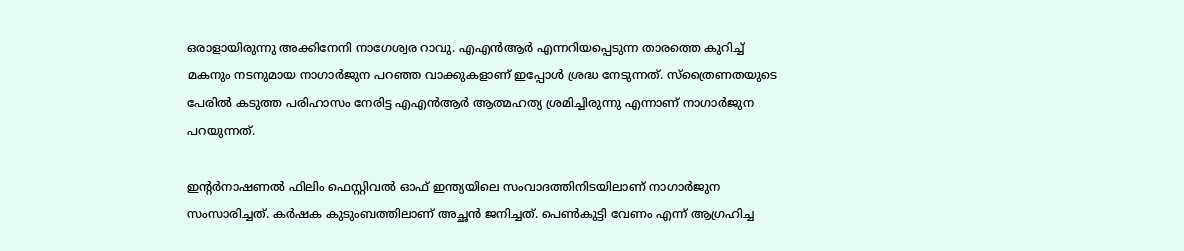ഒരാളായിരുന്നു അക്കിനേനി നാഗേശ്വര റാവു. എഎന്‍ആര്‍ എന്നറിയപ്പെടുന്ന താരത്തെ കുറിച്ച് മകനും നടനുമായ നാഗാര്‍ജുന പറഞ്ഞ വാക്കുകളാണ് ഇപ്പോള്‍ ശ്രദ്ധ നേടുന്നത്. സ്‌ത്രൈണതയുടെ പേരില്‍ കടുത്ത പരിഹാസം നേരിട്ട എഎന്‍ആര്‍ ആത്മഹത്യ ശ്രമിച്ചിരുന്നു എന്നാണ് നാഗാര്‍ജുന പറയുന്നത്.

ഇന്റര്‍നാഷണല്‍ ഫിലിം ഫെസ്റ്റിവല്‍ ഓഫ് ഇന്ത്യയിലെ സംവാദത്തിനിടയിലാണ് നാഗാര്‍ജുന സംസാരിച്ചത്. കര്‍ഷക കുടുംബത്തിലാണ് അച്ഛന്‍ ജനിച്ചത്. പെണ്‍കുട്ടി വേണം എന്ന് ആഗ്രഹിച്ച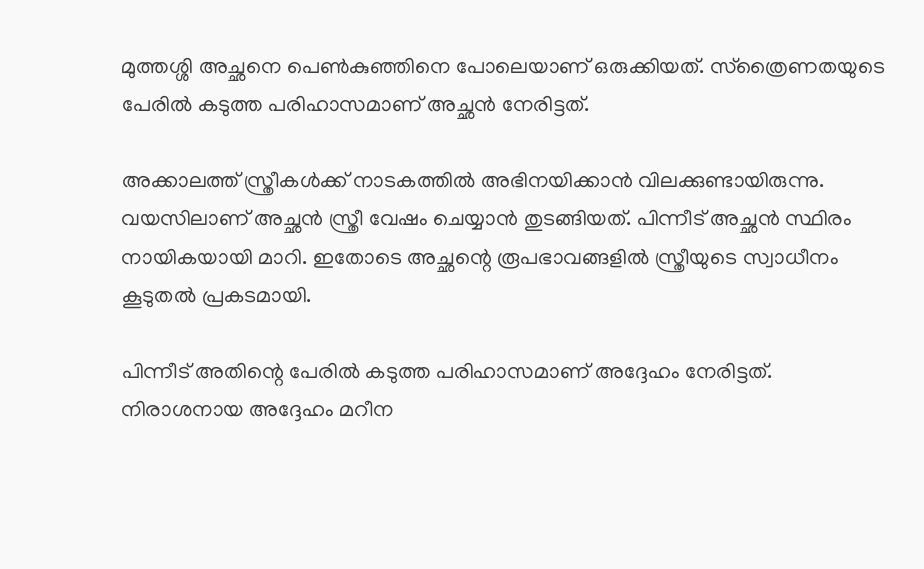മുത്തശ്ശി അച്ഛനെ പെണ്‍കുഞ്ഞിനെ പോലെയാണ് ഒരുക്കിയത്. സ്‌ത്രൈണതയുടെ പേരില്‍ കടുത്ത പരിഹാസമാണ് അച്ഛന്‍ നേരിട്ടത്.

അക്കാലത്ത് സ്ത്രീകള്‍ക്ക് നാടകത്തില്‍ അഭിനയിക്കാന്‍ വിലക്കുണ്ടായിരുന്നു. വയസിലാണ് അച്ഛന്‍ സ്ത്രീ വേഷം ചെയ്യാന്‍ തുടങ്ങിയത്. പിന്നീട് അച്ഛന്‍ സ്ഥിരം നായികയായി മാറി. ഇതോടെ അച്ഛന്റെ രൂപഭാവങ്ങളില്‍ സ്ത്രീയുടെ സ്വാധീനം കൂടുതല്‍ പ്രകടമായി.

പിന്നീട് അതിന്റെ പേരില്‍ കടുത്ത പരിഹാസമാണ് അദ്ദേഹം നേരിട്ടത്. നിരാശനായ അദ്ദേഹം മറീന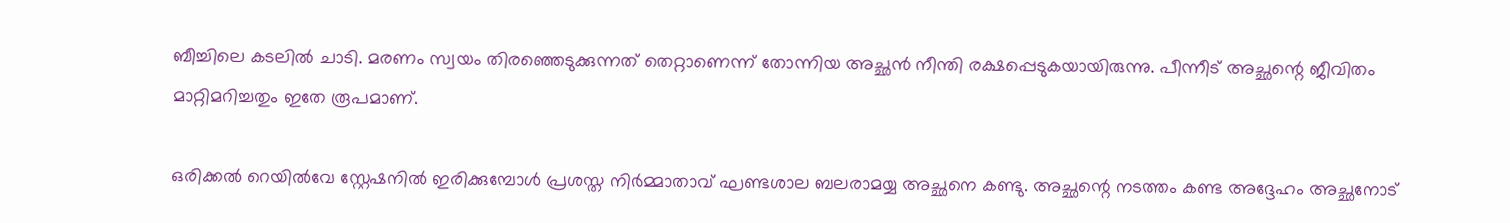ബീച്ചിലെ കടലില്‍ ചാടി. മരണം സ്വയം തിരഞ്ഞെടുക്കുന്നത് തെറ്റാണെന്ന് തോന്നിയ അച്ഛന്‍ നീന്തി രക്ഷപ്പെടുകയായിരുന്നു. പീന്നീട് അച്ഛന്റെ ജീവിതം മാറ്റിമറിച്ചതും ഇതേ രൂപമാണ്.

ഒരിക്കല്‍ റെയില്‍വേ സ്റ്റേഷനില്‍ ഇരിക്കുമ്പോള്‍ പ്രശസ്ത നിര്‍മ്മാതാവ് ഘണ്ടശാല ബലരാമയ്യ അച്ഛനെ കണ്ടു. അച്ഛന്റെ നടത്തം കണ്ട അദ്ദേഹം അച്ഛനോട്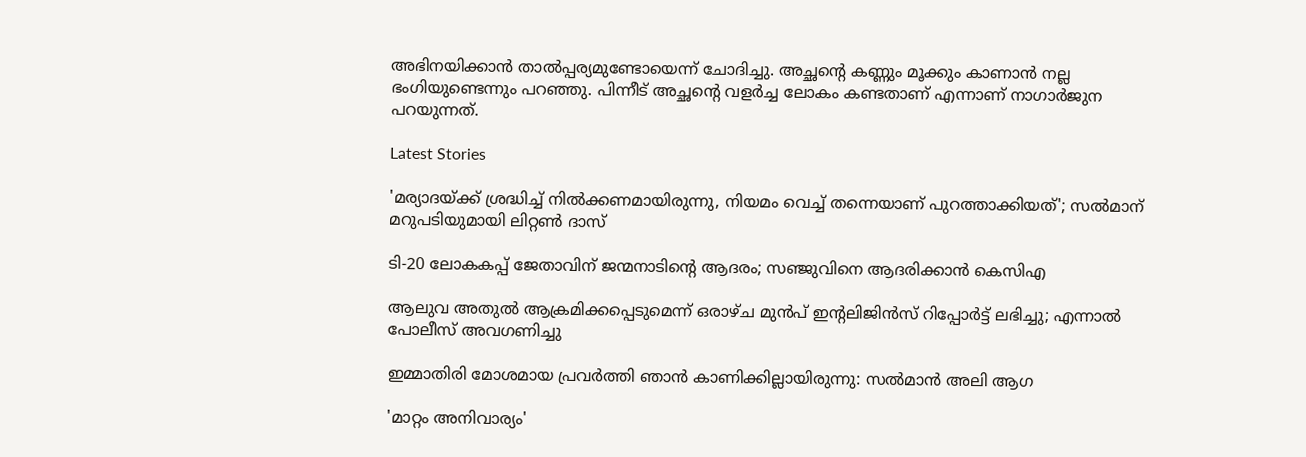അഭിനയിക്കാന്‍ താല്‍പ്പര്യമുണ്ടോയെന്ന് ചോദിച്ചു. അച്ഛന്റെ കണ്ണും മൂക്കും കാണാന്‍ നല്ല ഭംഗിയുണ്ടെന്നും പറഞ്ഞു. പിന്നീട് അച്ഛന്റെ വളര്‍ച്ച ലോകം കണ്ടതാണ് എന്നാണ് നാഗാര്‍ജുന പറയുന്നത്.

Latest Stories

'മര്യാദയ്ക്ക് ശ്രദ്ധിച്ച് നിൽക്കണമായിരുന്നു, നിയമം വെച്ച് തന്നെയാണ് പുറത്താക്കിയത്'; സൽമാന് മറുപടിയുമായി ലിറ്റൺ ദാസ്

ടി-20 ലോകകപ്പ് ജേതാവിന് ജന്മനാടിന്റെ ആദരം; സഞ്ജുവിനെ ആദരിക്കാൻ കെസിഎ

ആലുവ അതുൽ ആക്രമിക്കപ്പെടുമെന്ന് ഒരാഴ്ച മുൻപ് ഇന്റലിജിൻസ് റിപ്പോർട്ട് ലഭിച്ചു; എന്നാൽ പോലീസ് അവഗണിച്ചു

ഇമ്മാതിരി മോശമായ പ്രവർത്തി ഞാൻ കാണിക്കില്ലായിരുന്നു: സല്‍മാന്‍ അലി ആഗ

'മാറ്റം അനിവാര്യം'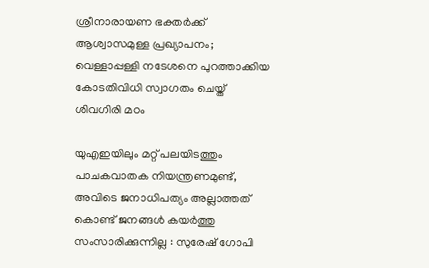ശ്രീനാരായണ ഭക്തര്‍ക്ക് ആശ്വാസമുള്ള പ്രഖ്യാപനം; വെള്ളാപ്പള്ളി നടേശനെ പുറത്താക്കിയ കോടതിവിധി സ്വാഗതം ചെയ്ത് ശിവഗിരി മഠം

യുഎഇയിലും മറ്റ് പലയിടത്തും പാചകവാതക നിയന്ത്രണമുണ്ട്, അവിടെ ജനാധിപത്യം അല്ലാത്തത് കൊണ്ട് ജനങ്ങൾ കയർത്തു സംസാരിക്കുന്നില്ല : സുരേഷ് ഗോപി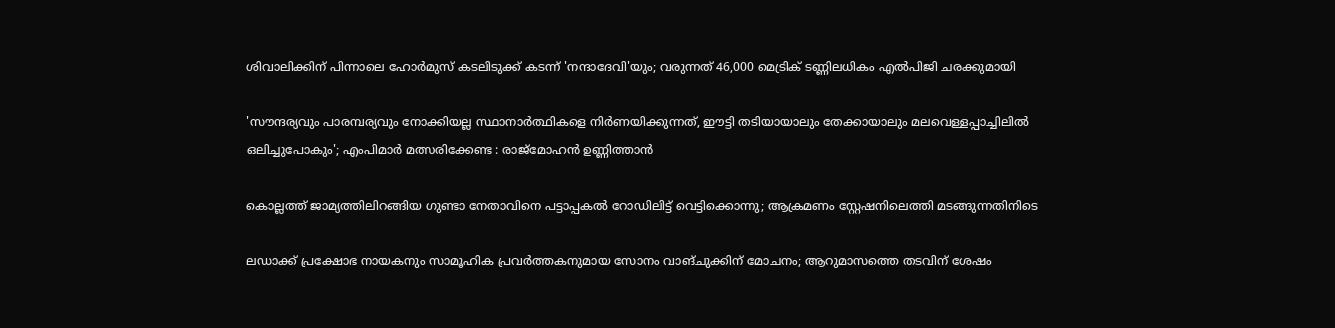ശിവാലിക്കിന് പിന്നാലെ ഹോർമുസ് കടലിടുക്ക് കടന്ന് 'നന്ദാദേവി'യും; വരുന്നത് 46,000 മെട്രിക് ടണ്ണിലധികം എൽപിജി ചരക്കുമായി

'സൗന്ദര്യവും പാരമ്പര്യവും നോക്കിയല്ല സ്ഥാനാര്‍ത്ഥികളെ നിര്‍ണയിക്കുന്നത്, ഈട്ടി തടിയായാലും തേക്കായാലും മലവെള്ളപ്പാച്ചിലിൽ ഒലിച്ചുപോകും'; എംപിമാർ മത്സരിക്കേണ്ട : രാജ്‌മോഹൻ ഉണ്ണിത്താന്‍

കൊല്ലത്ത് ജാമ്യത്തിലിറങ്ങിയ ഗുണ്ടാ നേതാവിനെ പട്ടാപ്പകൽ റോഡിലിട്ട് വെട്ടിക്കൊന്നു; ആക്രമണം സ്റ്റേഷനിലെത്തി മടങ്ങുന്നതിനിടെ

ലഡാക്ക് പ്രക്ഷോഭ നായകനും സാമൂഹിക പ്രവർത്തകനുമായ സോനം വാങ്ചുക്കിന് മോചനം; ആറുമാസത്തെ തടവിന് ശേഷം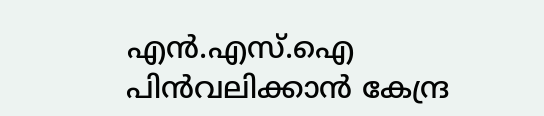എന്‍.എസ്.ഐ പിൻവലിക്കാൻ കേന്ദ്ര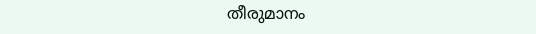തീരുമാനം